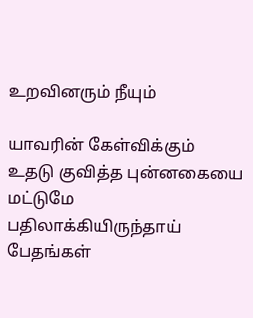உறவினரும் நீயும்

யாவரின் கேள்விக்கும்
உதடு குவித்த புன்னகையை
மட்டுமே பதிலாக்கியிருந்தாய்
பேதங்கள்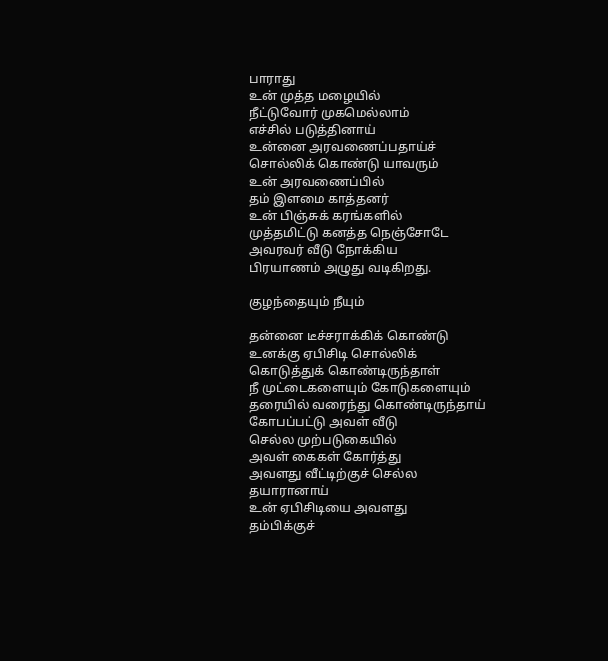பாராது
உன் முத்த மழையில்
நீட்டுவோர் முகமெல்லாம்
எச்சில் படுத்தினாய்
உன்னை அரவணைப்பதாய்ச்
சொல்லிக் கொண்டு யாவரும்
உன் அரவணைப்பில்
தம் இளமை காத்தனர்
உன் பிஞ்சுக் கரங்களில்
முத்தமிட்டு கனத்த நெஞ்சோடே
அவரவர் வீடு நோக்கிய
பிரயாணம் அழுது வடிகிறது.

குழந்தையும் நீயும்

தன்னை டீச்சராக்கிக் கொண்டு
உனக்கு ஏபிசிடி சொல்லிக்
கொடுத்துக் கொண்டிருந்தாள்
நீ முட்டைகளையும் கோடுகளையும்
தரையில் வரைந்து கொண்டிருந்தாய்
கோபப்பட்டு அவள் வீடு
செல்ல முற்படுகையில்
அவள் கைகள் கோர்த்து
அவளது வீட்டிற்குச் செல்ல
தயாரானாய்
உன் ஏபிசிடியை அவளது
தம்பிக்குச்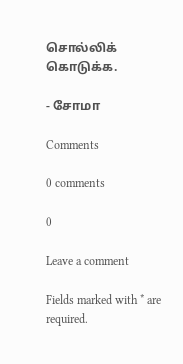சொல்லிக் கொடுக்க.

- சோமா

Comments

0 comments

0

Leave a comment

Fields marked with * are required.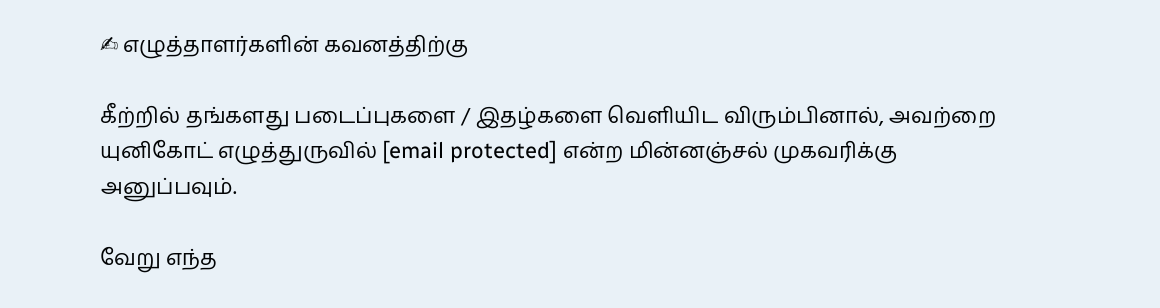✍ எழுத்தாளர்களின் கவனத்திற்கு

கீற்றில் தங்களது படைப்புகளை / இதழ்களை வெளியிட விரும்பினால், அவற்றை யுனிகோட் எழுத்துருவில் [email protected] என்ற மின்னஞ்சல் முகவரிக்கு அனுப்பவும்.

வேறு எந்த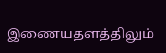இணையதளத்திலும்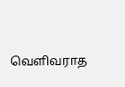வெளிவராத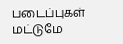படைப்புகள் மட்டுமே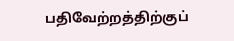பதிவேற்றத்திற்குப்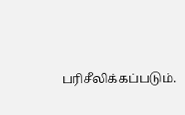பரிசீலிக்கப்படும்.